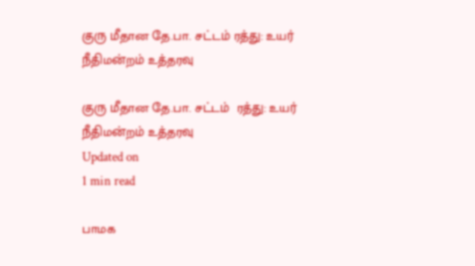குரு மீதான தே.பா. சட்டம் ரத்து: உயர் நீதிமன்றம் உத்தரவு

குரு மீதான தே.பா. சட்டம்  ரத்து: உயர் நீதிமன்றம் உத்தரவு
Updated on
1 min read

பாமக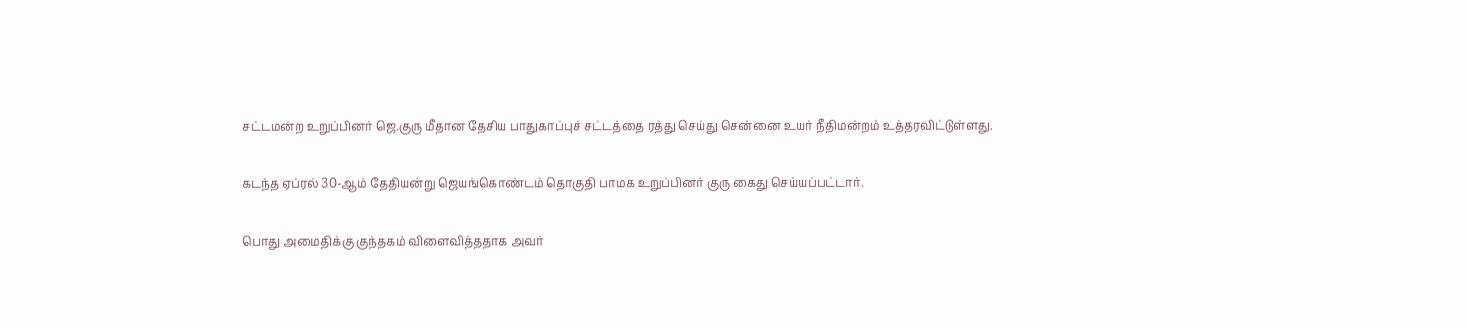சட்டமன்ற உறுப்பினர் ஜெ.குரு மீதான தேசிய பாதுகாப்புச் சட்டத்தை ரத்து செய்து சென்னை உயர் நீதிமன்றம் உத்தரவிட்டுள்ளது.

கடந்த ஏப்ரல் 30-ஆம் தேதியன்று ஜெயங்கொண்டம் தொகுதி பாமக உறுப்பினர் குரு கைது செய்யப்பட்டார்.

பொது அமைதிக்கு குந்தகம் விளைவித்ததாக அவர்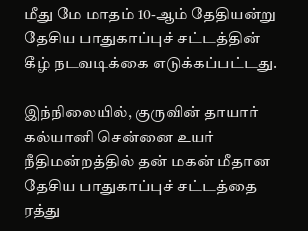மீது மே மாதம் 10-ஆம் தேதியன்று தேசிய பாதுகாப்புச் சட்டத்தின் கீழ் நடவடிக்கை எடுக்கப்பட்டது.

இந்நிலையில், குருவின் தாயார் கல்யானி சென்னை உயர் நீதிமன்றத்தில் தன் மகன் மீதான தேசிய பாதுகாப்புச் சட்டத்தை ரத்து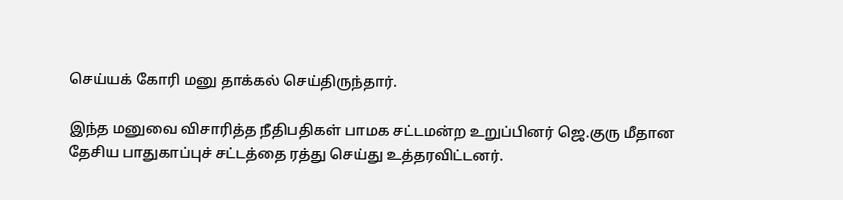செய்யக் கோரி மனு தாக்கல் செய்திருந்தார்.

இந்த மனுவை விசாரித்த நீதிபதிகள் பாமக சட்டமன்ற உறுப்பினர் ஜெ.குரு மீதான தேசிய பாதுகாப்புச் சட்டத்தை ரத்து செய்து உத்தரவிட்டனர்.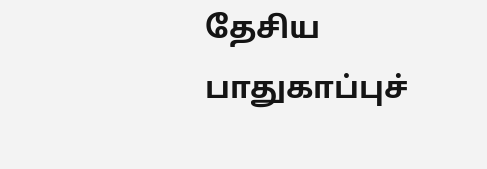தேசிய பாதுகாப்புச்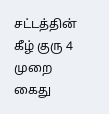சட்டத்தின் கீழ் குரு 4 முறை கைது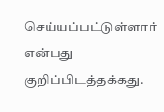செய்யப்பட்டுள்ளார் என்பது குறிப்பிடத்தக்கது.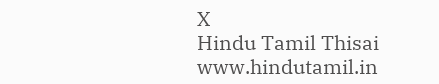X
Hindu Tamil Thisai
www.hindutamil.in